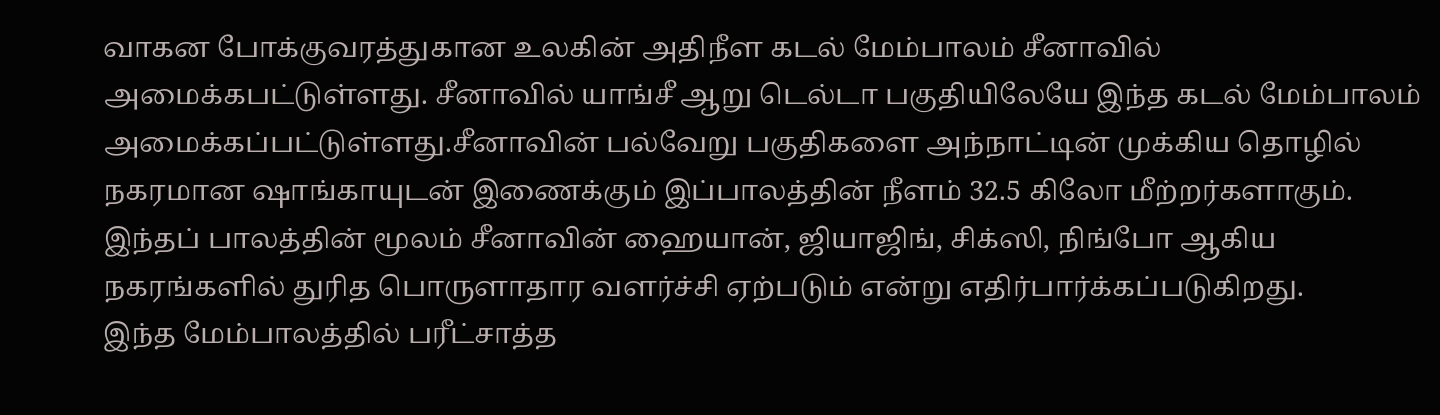வாகன போக்குவரத்துகான உலகின் அதிநீள கடல் மேம்பாலம் சீனாவில் அமைக்கபட்டுள்ளது. சீனாவில் யாங்சீ ஆறு டெல்டா பகுதியிலேயே இந்த கடல் மேம்பாலம் அமைக்கப்பட்டுள்ளது.சீனாவின் பல்வேறு பகுதிகளை அந்நாட்டின் முக்கிய தொழில் நகரமான ஷாங்காயுடன் இணைக்கும் இப்பாலத்தின் நீளம் 32.5 கிலோ மீற்றர்களாகும். இந்தப் பாலத்தின் மூலம் சீனாவின் ஹையான், ஜியாஜிங், சிக்ஸி, நிங்போ ஆகிய நகரங்களில் துரித பொருளாதார வளர்ச்சி ஏற்படும் என்று எதிர்பார்க்கப்படுகிறது.
இந்த மேம்பாலத்தில் பரீட்சாத்த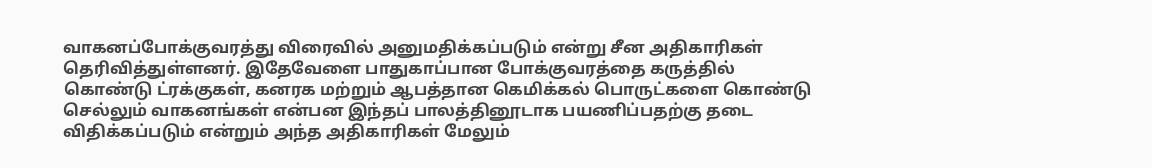வாகனப்போக்குவரத்து விரைவில் அனுமதிக்கப்படும் என்று சீன அதிகாரிகள் தெரிவித்துள்ளனர். இதேவேளை பாதுகாப்பான போக்குவரத்தை கருத்தில் கொண்டு ட்ரக்குகள், கனரக மற்றும் ஆபத்தான கெமிக்கல் பொருட்களை கொண்டு செல்லும் வாகனங்கள் என்பன இந்தப் பாலத்தினூடாக பயணிப்பதற்கு தடை விதிக்கப்படும் என்றும் அந்த அதிகாரிகள் மேலும்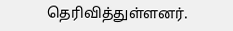தெரிவித்துள்ளனர்.